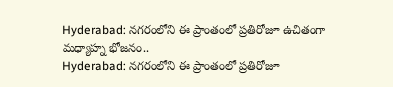Hyderabad: నగరంలోని ఈ ప్రాంతంలో ప్రతిరోజూ ఉచితంగా మధ్యాహ్న భోజనం..
Hyderabad: నగరంలోని ఈ ప్రాంతంలో ప్రతిరోజూ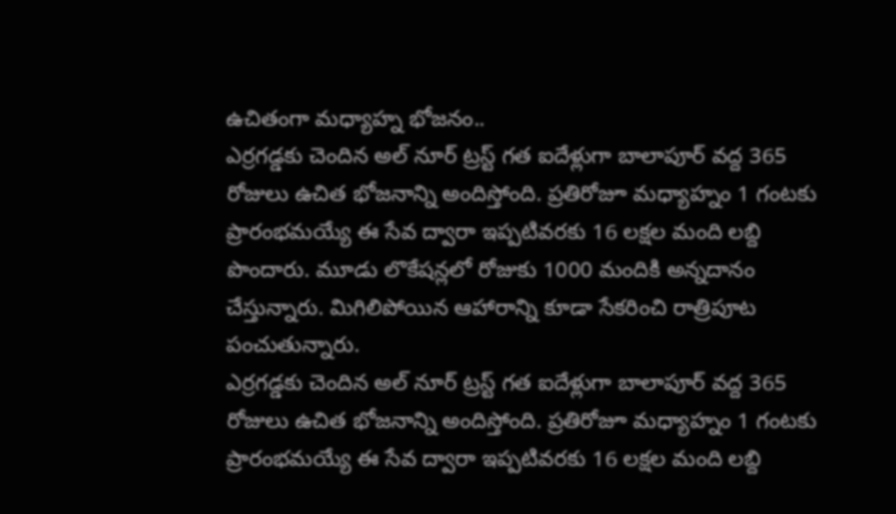ఉచితంగా మధ్యాహ్న భోజనం..
ఎర్రగడ్డకు చెందిన అల్ నూర్ ట్రస్ట్ గత ఐదేళ్లుగా బాలాపూర్ వద్ద 365 రోజులు ఉచిత భోజనాన్ని అందిస్తోంది. ప్రతిరోజూ మధ్యాహ్నం 1 గంటకు ప్రారంభమయ్యే ఈ సేవ ద్వారా ఇప్పటివరకు 16 లక్షల మంది లబ్ది పొందారు. మూడు లొకేషన్లలో రోజుకు 1000 మందికి అన్నదానం చేస్తున్నారు. మిగిలిపోయిన ఆహారాన్ని కూడా సేకరించి రాత్రిపూట పంచుతున్నారు.
ఎర్రగడ్డకు చెందిన అల్ నూర్ ట్రస్ట్ గత ఐదేళ్లుగా బాలాపూర్ వద్ద 365 రోజులు ఉచిత భోజనాన్ని అందిస్తోంది. ప్రతిరోజూ మధ్యాహ్నం 1 గంటకు ప్రారంభమయ్యే ఈ సేవ ద్వారా ఇప్పటివరకు 16 లక్షల మంది లబ్ది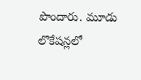పొందారు. మూడు లొకేషన్లలో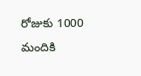రోజుకు 1000 మందికి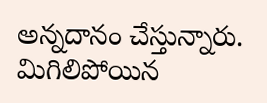అన్నదానం చేస్తున్నారు. మిగిలిపోయిన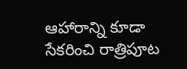ఆహారాన్ని కూడా సేకరించి రాత్రిపూట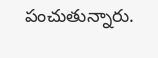పంచుతున్నారు.